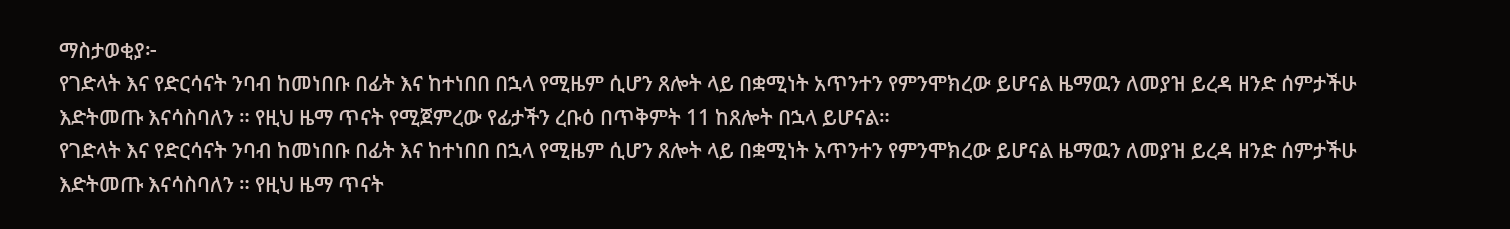ማስታወቂያ፦
የገድላት እና የድርሳናት ንባብ ከመነበቡ በፊት እና ከተነበበ በኋላ የሚዜም ሲሆን ጸሎት ላይ በቋሚነት አጥንተን የምንሞክረው ይሆናል ዜማዉን ለመያዝ ይረዳ ዘንድ ሰምታችሁ እድትመጡ እናሳስባለን ። የዚህ ዜማ ጥናት የሚጀምረው የፊታችን ረቡዕ በጥቅምት 11 ከጸሎት በኋላ ይሆናል።
የገድላት እና የድርሳናት ንባብ ከመነበቡ በፊት እና ከተነበበ በኋላ የሚዜም ሲሆን ጸሎት ላይ በቋሚነት አጥንተን የምንሞክረው ይሆናል ዜማዉን ለመያዝ ይረዳ ዘንድ ሰምታችሁ እድትመጡ እናሳስባለን ። የዚህ ዜማ ጥናት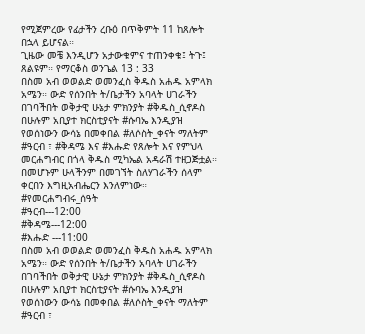የሚጀምረው የፊታችን ረቡዕ በጥቅምት 11 ከጸሎት በኋላ ይሆናል።
ጊዜው መቼ እንዲሆን አታውቁምና ተጠንቀቁ፤ ትጉ፤ ጸልዩም። የማርቆስ ወንጌል 13 : 33
በስመ አብ ወወልድ ወመንፈስ ቅዱስ አሐዱ አምላክ አሜን። ውድ የሰንበት ት/ቤታችን አባላት ሀገራችን በገባችበት ወቅታዊ ሁኔታ ምክንያት #ቅዱስ_ሲኖዶስ በሁሉም አቢያተ ክርስቲያናት #ሱባኤ እንዲያዝ የወሰነውን ውሳኔ በመቀበል #ለሶስት_ቀናት ማለትም #ዓርብ ፣ #ቅዳሜ እና #እሑድ የጸሎት እና የምህላ መርሐግብር በጎላ ቅዱስ ሚካኤል አዳራሽ ተዘጋጅቷል። በመሆኑም ሁላችንም በመገኘት ስለሃገራችን ሰላም ቀርበን እግዚአብሔርን እንለምነው።
#የመርሐግብሩ_ሰዓት
#ዓርብ---12:00
#ቅዳሜ---12:00
#እሑድ ---11:00
በስመ አብ ወወልድ ወመንፈስ ቅዱስ አሐዱ አምላክ አሜን። ውድ የሰንበት ት/ቤታችን አባላት ሀገራችን በገባችበት ወቅታዊ ሁኔታ ምክንያት #ቅዱስ_ሲኖዶስ በሁሉም አቢያተ ክርስቲያናት #ሱባኤ እንዲያዝ የወሰነውን ውሳኔ በመቀበል #ለሶስት_ቀናት ማለትም #ዓርብ ፣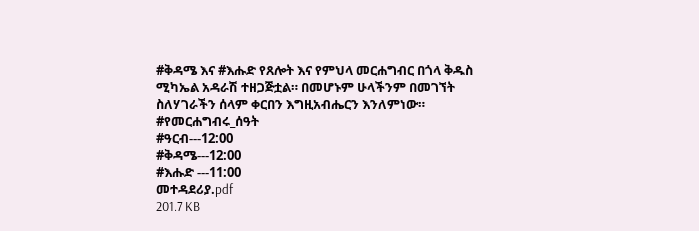#ቅዳሜ እና #እሑድ የጸሎት እና የምህላ መርሐግብር በጎላ ቅዱስ ሚካኤል አዳራሽ ተዘጋጅቷል። በመሆኑም ሁላችንም በመገኘት ስለሃገራችን ሰላም ቀርበን እግዚአብሔርን እንለምነው።
#የመርሐግብሩ_ሰዓት
#ዓርብ---12:00
#ቅዳሜ---12:00
#እሑድ ---11:00
መተዳደሪያ.pdf
201.7 KB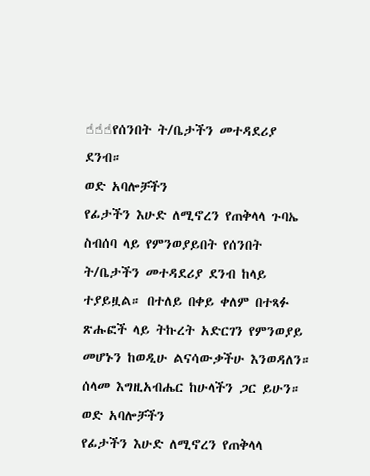☝☝☝የሰንበት ት/ቤታችን መተዳደሪያ ደንብ።
ወድ አባሎቻችን
የፊታችን እሁድ ለሚኖረን የጠቅላላ ጉባኤ ስብሰባ ላይ የምንወያይበት የሰንበት ት/ቤታችን መተዳደሪያ ደንብ ከላይ ተያይዟል። በተለይ በቀይ ቀለም በተጻፉ ጽሑፎች ላይ ትኩረት አድርገን የምንወያይ መሆኑን ከወዲሁ ልናሳውቃችሁ እንወዳለን።
ሰላመ እግዚአብሔር ከሁላችን ጋር ይሁን።
ወድ አባሎቻችን
የፊታችን እሁድ ለሚኖረን የጠቅላላ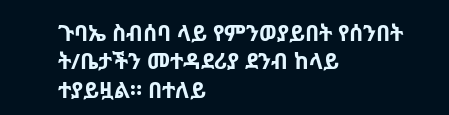ጉባኤ ስብሰባ ላይ የምንወያይበት የሰንበት ት/ቤታችን መተዳደሪያ ደንብ ከላይ ተያይዟል። በተለይ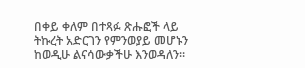በቀይ ቀለም በተጻፉ ጽሑፎች ላይ ትኩረት አድርገን የምንወያይ መሆኑን ከወዲሁ ልናሳውቃችሁ እንወዳለን።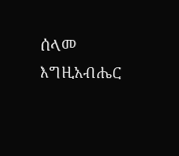ሰላመ እግዚአብሔር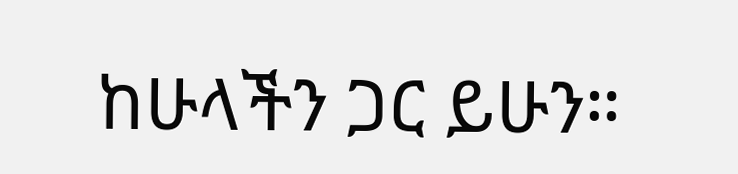ከሁላችን ጋር ይሁን።